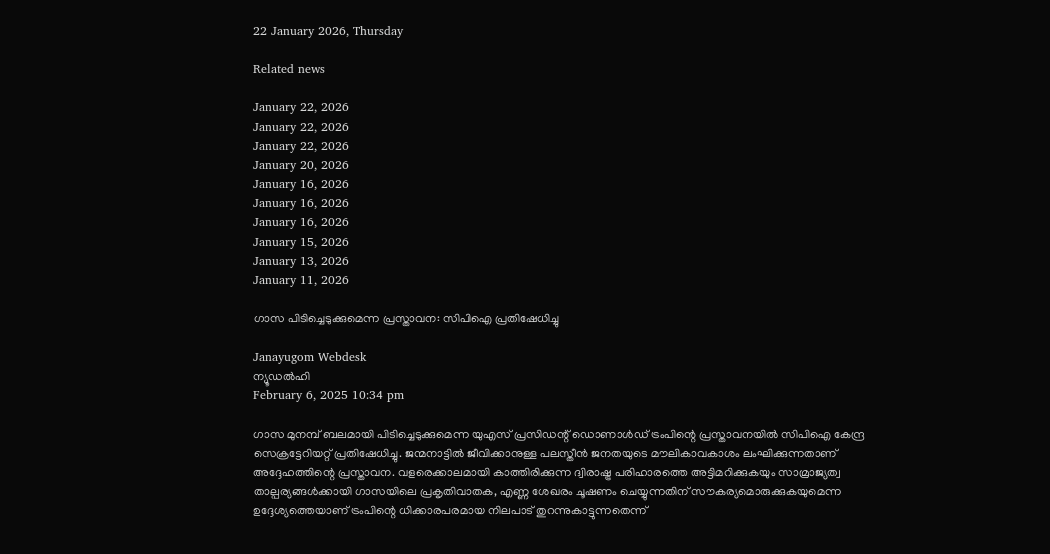22 January 2026, Thursday

Related news

January 22, 2026
January 22, 2026
January 22, 2026
January 20, 2026
January 16, 2026
January 16, 2026
January 16, 2026
January 15, 2026
January 13, 2026
January 11, 2026

ഗാസ പിടിച്ചെടുക്കുമെന്ന പ്രസ്താവന: സിപിഐ പ്രതിഷേധിച്ചു

Janayugom Webdesk
ന്യൂഡൽഹി
February 6, 2025 10:34 pm

ഗാസ മുനമ്പ് ബലമായി പിടിച്ചെടുക്കുമെന്ന യുഎസ് പ്രസിഡന്റ് ഡൊണാൾഡ് ട്രംപിന്റെ പ്രസ്താവനയിൽ സിപിഐ കേന്ദ്ര സെക്രട്ടേറിയറ്റ് പ്രതിഷേധിച്ചു. ജന്മനാട്ടിൽ ജീവിക്കാനുള്ള പലസ്തീൻ ജനതയുടെ മൗലികാവകാശം ലംഘിക്കുന്നതാണ് അദ്ദേഹത്തിന്റെ പ്രസ്താവന. വളരെക്കാലമായി കാത്തിരിക്കുന്ന ദ്വിരാഷ്ട്ര പരിഹാരത്തെ അട്ടിമറിക്കുകയും സാമ്രാജ്യത്വ താല്പര്യങ്ങൾക്കായി ഗാസയിലെ പ്രകൃതിവാതക, എണ്ണ ശേഖരം ചൂഷണം ചെയ്യുന്നതിന് സൗകര്യമൊരുക്കുകയുമെന്ന ഉദ്ദേശ്യത്തെയാണ് ട്രംപിന്റെ ധിക്കാരപരമായ നിലപാട് തുറന്നുകാട്ടുന്നതെന്ന്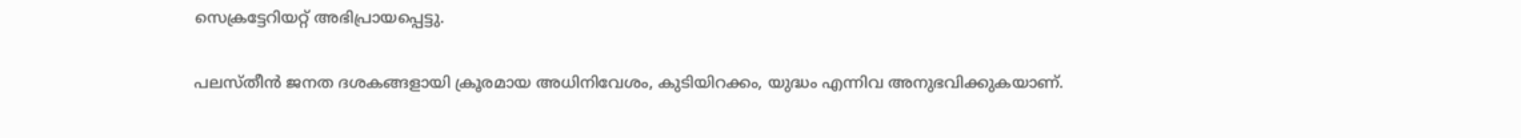സെക്രട്ടേറിയറ്റ് അഭിപ്രായപ്പെട്ടു.

പലസ്തീൻ ജനത ദശകങ്ങളായി ക്രൂരമായ അധിനിവേശം, കുടിയിറക്കം, യുദ്ധം എന്നിവ അനുഭവിക്കുകയാണ്.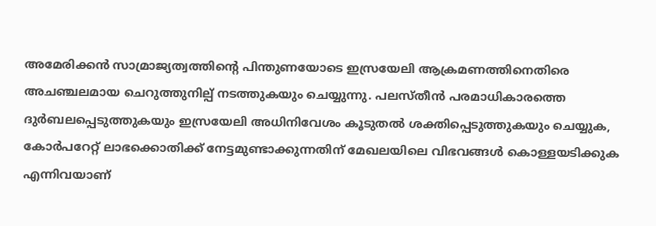അമേരിക്കൻ സാമ്രാജ്യത്വത്തിന്റെ പിന്തുണയോടെ ഇസ്രയേലി ആക്രമണത്തിനെതിരെ അചഞ്ചലമായ ചെറുത്തുനില്പ് നടത്തുകയും ചെയ്യുന്നു. പലസ്തീൻ പരമാധികാരത്തെ ദുർബലപ്പെടുത്തുകയും ഇസ്രയേലി അധിനിവേശം കൂടുതൽ ശക്തിപ്പെടുത്തുകയും ചെയ്യുക, കോർപറേറ്റ് ലാഭക്കൊതിക്ക് നേട്ടമുണ്ടാക്കുന്നതിന് മേഖലയിലെ വിഭവങ്ങൾ കൊള്ളയടിക്കുക എന്നിവയാണ്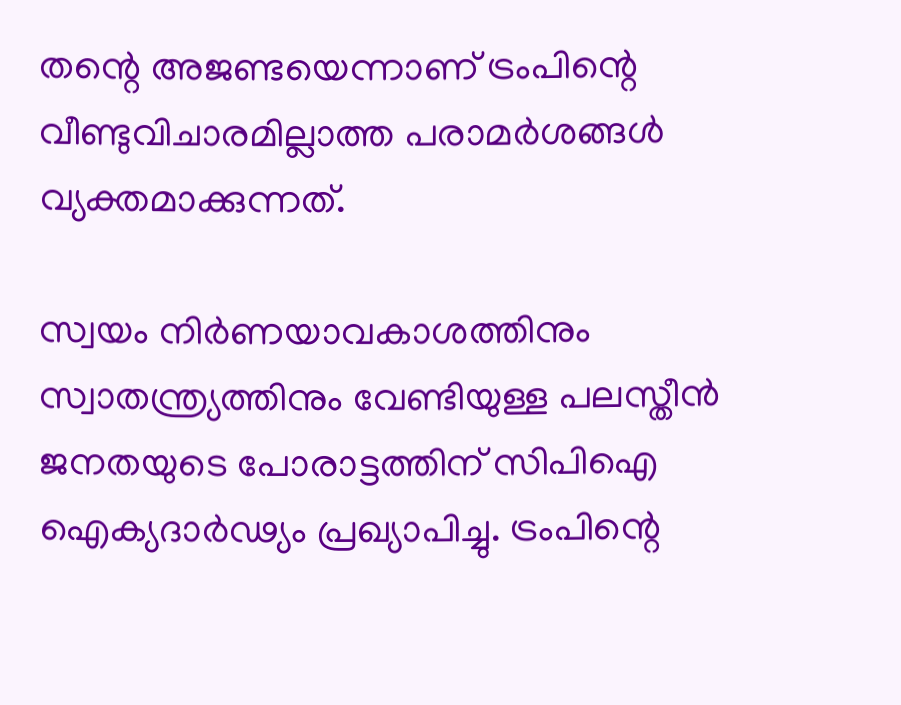തന്റെ അജണ്ടയെന്നാണ് ട്രംപിന്റെ വീണ്ടുവിചാരമില്ലാത്ത പരാമർശങ്ങൾ വ്യക്തമാക്കുന്നത്.

സ്വയം നിർണയാവകാശത്തിനും സ്വാതന്ത്ര്യത്തിനും വേണ്ടിയുള്ള പലസ്തീൻ ജനതയുടെ പോരാട്ടത്തിന് സിപിഐ ഐക്യദാർഢ്യം പ്രഖ്യാപിച്ചു. ട്രംപിന്റെ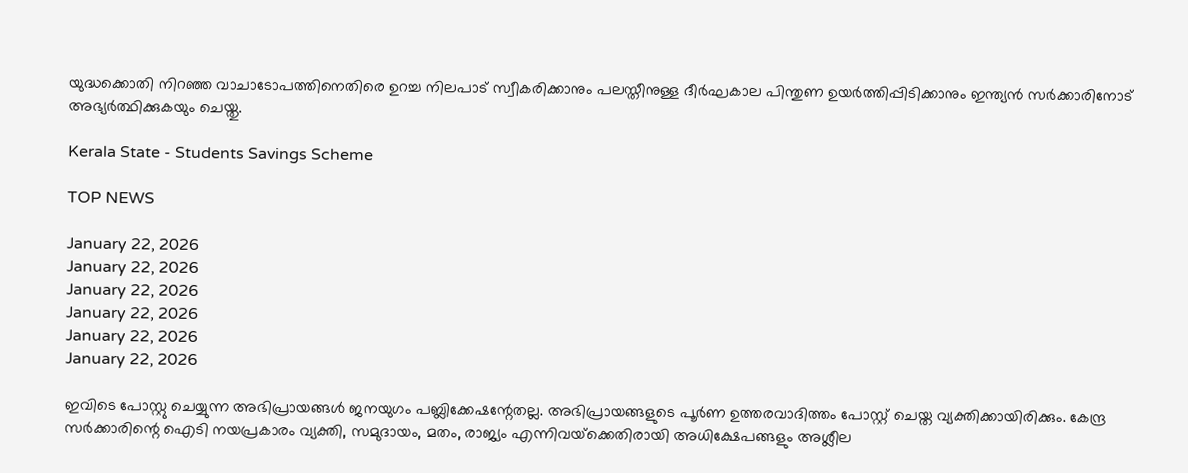യുദ്ധക്കൊതി നിറഞ്ഞ വാചാടോപത്തിനെതിരെ ഉറച്ച നിലപാട് സ്വീകരിക്കാനും പലസ്തീനുള്ള ദീർഘകാല പിന്തുണ ഉയർത്തിപ്പിടിക്കാനും ഇന്ത്യൻ സർക്കാരിനോട് അഭ്യർത്ഥിക്കുകയും ചെയ്തു.

Kerala State - Students Savings Scheme

TOP NEWS

January 22, 2026
January 22, 2026
January 22, 2026
January 22, 2026
January 22, 2026
January 22, 2026

ഇവിടെ പോസ്റ്റു ചെയ്യുന്ന അഭിപ്രായങ്ങള്‍ ജനയുഗം പബ്ലിക്കേഷന്റേതല്ല. അഭിപ്രായങ്ങളുടെ പൂര്‍ണ ഉത്തരവാദിത്തം പോസ്റ്റ് ചെയ്ത വ്യക്തിക്കായിരിക്കും. കേന്ദ്ര സര്‍ക്കാരിന്റെ ഐടി നയപ്രകാരം വ്യക്തി, സമുദായം, മതം, രാജ്യം എന്നിവയ്‌ക്കെതിരായി അധിക്ഷേപങ്ങളും അശ്ലീല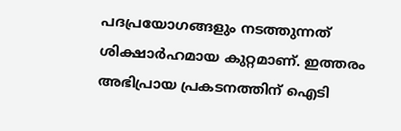പദപ്രയോഗങ്ങളും നടത്തുന്നത് ശിക്ഷാര്‍ഹമായ കുറ്റമാണ്. ഇത്തരം അഭിപ്രായ പ്രകടനത്തിന് ഐടി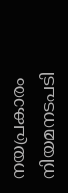നയപ്രകാരം നിയമനടപടി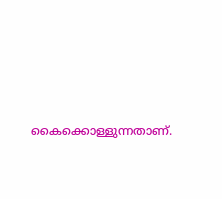കൈക്കൊള്ളുന്നതാണ്.